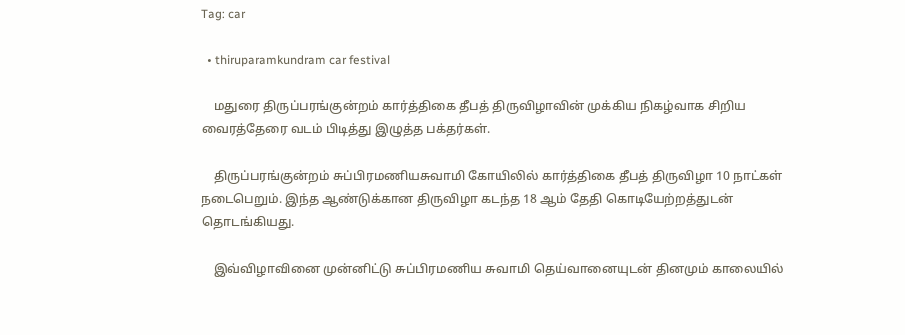Tag: car

  • thiruparamkundram car festival

    மதுரை திருப்பரங்குன்றம் கார்த்திகை தீபத் திருவிழாவின் முக்கிய நிகழ்வாக சிறிய வைரத்தேரை வடம் பிடித்து இழுத்த பக்தர்கள்.

    திருப்பரங்குன்றம் சுப்பிரமணியசுவாமி கோயிலில் கார்த்திகை தீபத் திருவிழா 10 நாட்கள் நடைபெறும். இந்த ஆண்டுக்கான திருவிழா கடந்த 18 ஆம் தேதி கொடியேற்றத்துடன் தொடங்கியது.

    இவ்விழாவினை முன்னிட்டு சுப்பிரமணிய சுவாமி தெய்வானையுடன் தினமும் காலையில்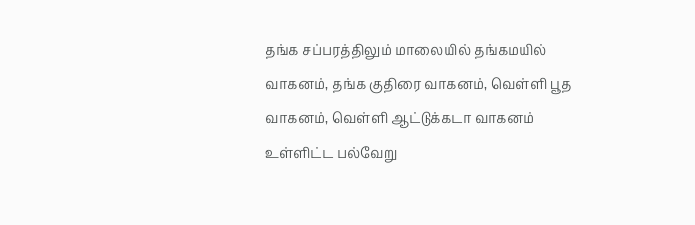தங்க சப்பரத்திலும் மாலையில் தங்கமயில் வாகனம், தங்க குதிரை வாகனம், வெள்ளி பூத வாகனம், வெள்ளி ஆட்டுக்கடா வாகனம் உள்ளிட்ட பல்வேறு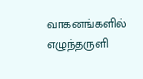வாகனங்களில் எழுந்தருளி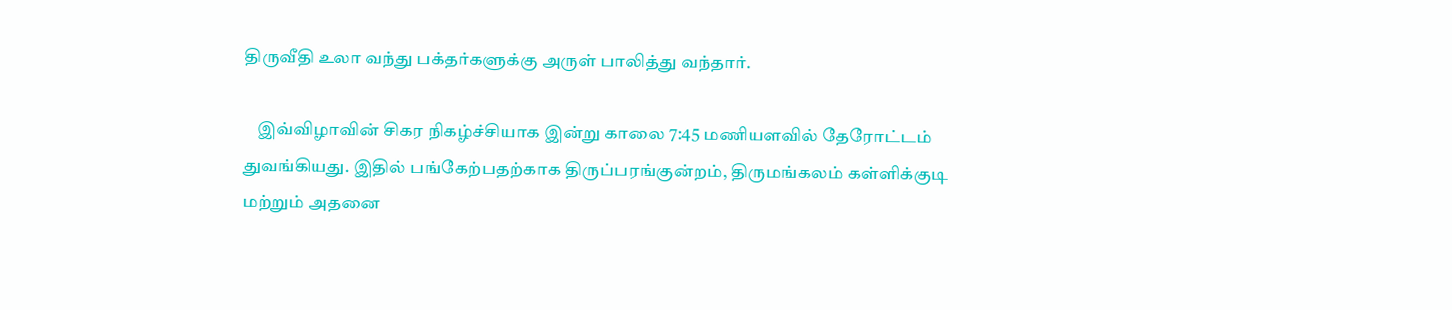திருவீதி உலா வந்து பக்தர்களுக்கு அருள் பாலித்து வந்தார்.

    இவ்விழாவின் சிகர நிகழ்ச்சியாக இன்று காலை 7:45 மணியளவில் தேரோட்டம் துவங்கியது. இதில் பங்கேற்பதற்காக திருப்பரங்குன்றம், திருமங்கலம் கள்ளிக்குடி மற்றும் அதனை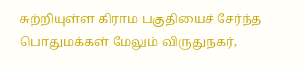சுற்றியுள்ள கிராம பகுதியைச் சேர்ந்த பொதுமக்கள் மேலும் விருதுநகர்,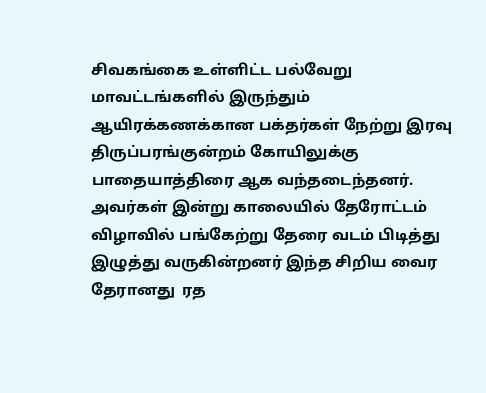சிவகங்கை உள்ளிட்ட பல்வேறு மாவட்டங்களில் இருந்தும் ஆயிரக்கணக்கான பக்தர்கள் நேற்று இரவு திருப்பரங்குன்றம் கோயிலுக்கு பாதையாத்திரை ஆக வந்தடைந்தனர். அவர்கள் இன்று காலையில் தேரோட்டம் விழாவில் பங்கேற்று தேரை வடம் பிடித்து இழுத்து வருகின்றனர் இந்த சிறிய வைர தேரானது  ரத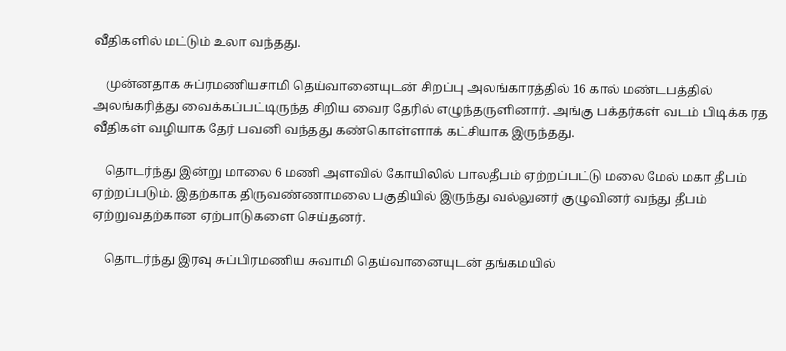வீதிகளில் மட்டும் உலா வந்தது.

    முன்னதாக சுப்ரமணியசாமி தெய்வானையுடன் சிறப்பு அலங்காரத்தில் 16 கால் மண்டபத்தில் அலங்கரித்து வைக்கப்பட்டிருந்த சிறிய வைர தேரில் எழுந்தருளினார். அங்கு பக்தர்கள் வடம் பிடிக்க ரத வீதிகள் வழியாக தேர் பவனி வந்தது கண்கொள்ளாக் கட்சியாக இருந்தது.

    தொடர்ந்து இன்று மாலை 6 மணி அளவில் கோயிலில் பாலதீபம் ஏற்றப்பட்டு மலை மேல் மகா தீபம் ஏற்றப்படும். இதற்காக திருவண்ணாமலை பகுதியில் இருந்து வல்லுனர் குழுவினர் வந்து தீபம் ஏற்றுவதற்கான ஏற்பாடுகளை செய்தனர்.

    தொடர்ந்து இரவு சுப்பிரமணிய சுவாமி தெய்வானையுடன் தங்கமயில்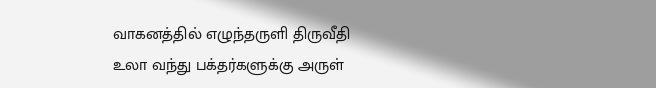வாகனத்தில் எழுந்தருளி திருவீதி உலா வந்து பக்தர்களுக்கு அருள்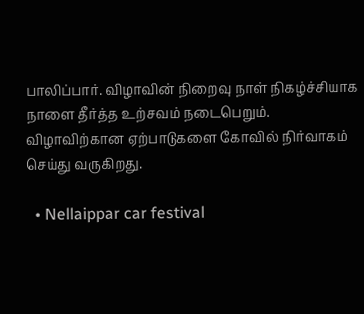பாலிப்பார். விழாவின் நிறைவு நாள் நிகழ்ச்சியாக நாளை தீர்த்த உற்சவம் நடைபெறும். விழாவிற்கான ஏற்பாடுகளை கோவில் நிர்வாகம் செய்து வருகிறது.

  • Nellaippar car festival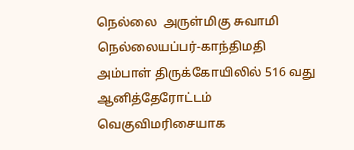நெல்லை  அருள்மிகு சுவாமி நெல்லையப்பர்-காந்திமதி அம்பாள் திருக்கோயிலில் 516 வது  ஆனித்தேரோட்டம் வெகுவிமரிசையாக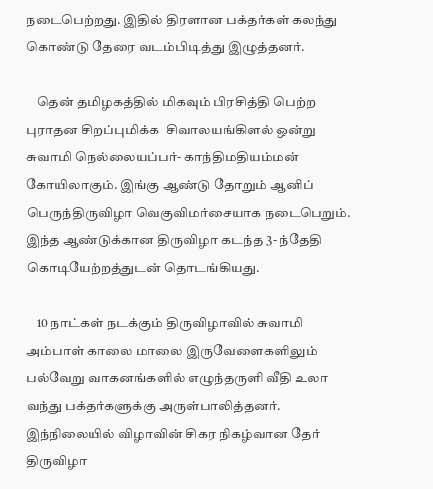நடைபெற்றது. இதில் திரளான பக்தர்கள் கலந்து கொண்டு தேரை வடம்பிடித்து இழுத்தனர்.

    தென் தமிழகத்தில் மிகவும் பிரசித்தி பெற்ற  புராதன சிறப்புமிக்க  சிவாலயங்கிளல் ஒன்று சுவாமி நெல்லையப்பர்- காந்திமதியம்மன்  கோயிலாகும். இங்கு ஆண்டு தோறும் ஆனிப் பெருந்திருவிழா வெகுவிமர்சையாக நடைபெறும். இந்த ஆண்டுக்கான திருவிழா கடந்த 3- ந்தேதி கொடியேற்றத்துடன் தொடங்கியது.

    10 நாட்கள் நடக்கும் திருவிழாவில் சுவாமி அம்பாள் காலை மாலை இருவேளைகளிலும் பல்வேறு வாகனங்களில் எழுந்தருளி வீதி உலா வந்து பக்தர்களுக்கு அருள்பாலித்தனர். இந்நிலையில் விழாவின் சிகர நிகழ்வான தேர் திருவிழா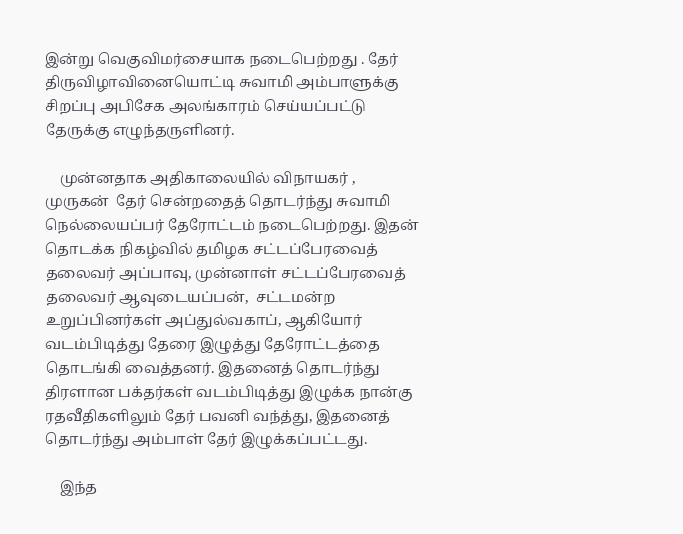இன்று வெகுவிமர்சையாக நடைபெற்றது . தேர் திருவிழாவினையொட்டி சுவாமி அம்பாளுக்கு சிறப்பு அபிசேக அலங்காரம் செய்யப்பட்டு தேருக்கு எழுந்தருளினர்.

    முன்னதாக அதிகாலையில் விநாயகர் , முருகன்  தேர் சென்றதைத் தொடர்ந்து சுவாமி நெல்லையப்பர் தேரோட்டம் நடைபெற்றது. இதன் தொடக்க நிகழ்வில் தமிழக சட்டப்பேரவைத் தலைவர் அப்பாவு, முன்னாள் சட்டப்பேரவைத் தலைவர் ஆவுடையப்பன்,  சட்டமன்ற உறுப்பினர்கள் அப்துல்வகாப், ஆகியோர் வடம்பிடித்து தேரை இழுத்து தேரோட்டத்தை தொடங்கி வைத்தனர். இதனைத் தொடர்ந்து திரளான பக்தர்கள் வடம்பிடித்து இழுக்க நான்கு ரதவீதிகளிலும் தேர் பவனி வந்த்து, இதனைத் தொடர்ந்து அம்பாள் தேர் இழுக்கப்பட்டது.

    இந்த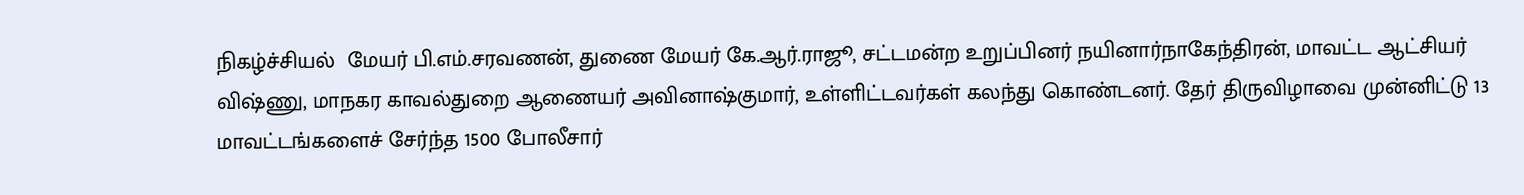நிகழ்ச்சியல்  மேயர் பி.எம்.சரவணன், துணை மேயர் கே.ஆர்.ராஜூ, சட்டமன்ற உறுப்பினர் நயினார்நாகேந்திரன், மாவட்ட ஆட்சியர் விஷ்ணு, மாநகர காவல்துறை ஆணையர் அவினாஷ்குமார், உள்ளிட்டவர்கள் கலந்து கொண்டனர். தேர் திருவிழாவை முன்னிட்டு 13 மாவட்டங்களைச் சேர்ந்த 1500 போலீசார்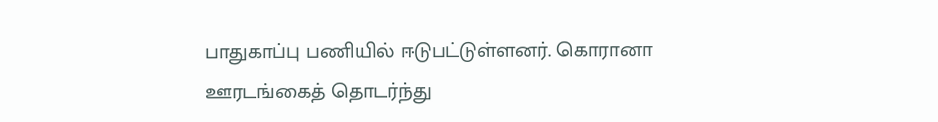பாதுகாப்பு பணியில் ஈடுபட்டுள்ளனர். கொரானா ஊரடங்கைத் தொடர்ந்து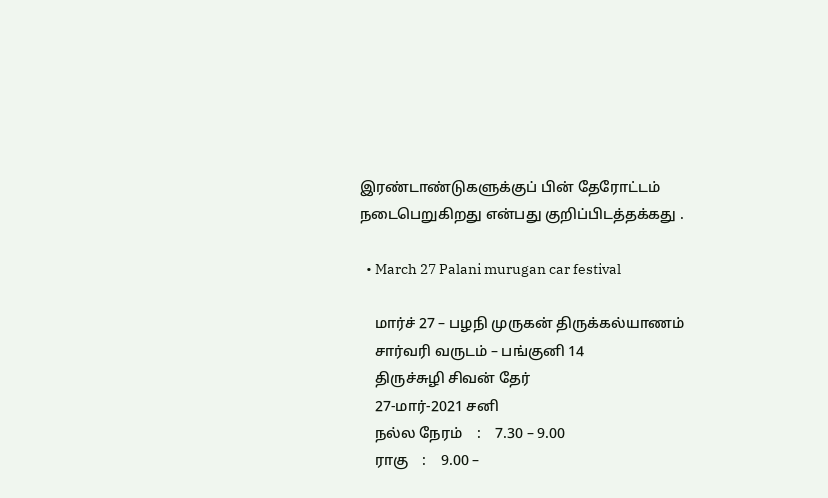இரண்டாண்டுகளுக்குப் பின் தேரோட்டம் நடைபெறுகிறது என்பது குறிப்பிடத்தக்கது .

  • March 27 Palani murugan car festival

    மார்ச் 27 – பழநி முருகன் திருக்கல்யாணம்
    சார்வரி வருடம் – பங்குனி 14
    திருச்சுழி சிவன் தேர்
    27-மார்-2021 சனி
    நல்ல நேரம்    :    7.30 – 9.00
    ராகு    :    9.00 –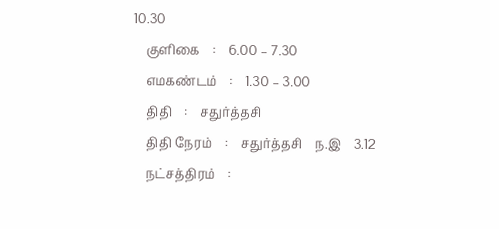10.30
    குளிகை    :    6.00 – 7.30
    எமகண்டம்    :    1.30 – 3.00
    திதி    :    சதுர்த்தசி
    திதி நேரம்    :    சதுர்த்தசி    ந.இ    3.12
    நட்சத்திரம்    :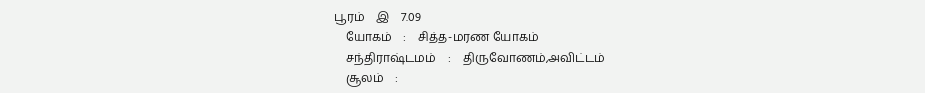பூரம்    இ    7.09
    யோகம்    :    சித்த-மரண யோகம்
    சந்திராஷ்டமம்    :    திருவோணம்,அவிட்டம்
    சூலம்    :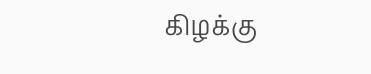கிழக்கு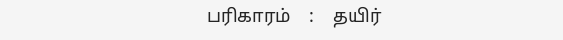பரிகாரம்    :    தயிர்